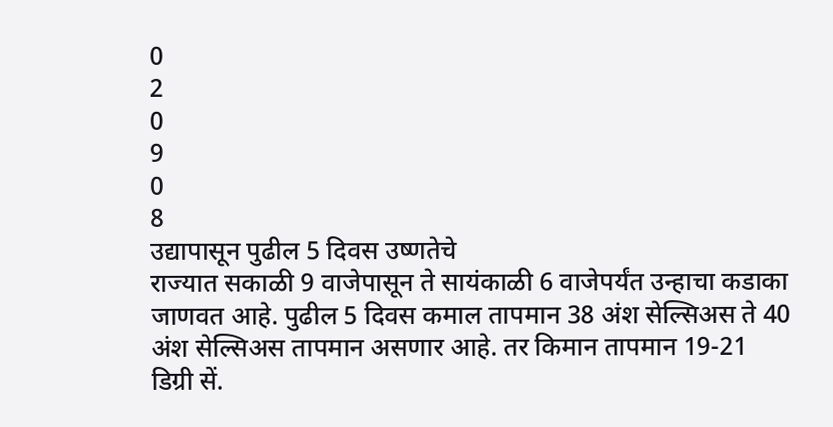0
2
0
9
0
8
उद्यापासून पुढील 5 दिवस उष्णतेचे
राज्यात सकाळी 9 वाजेपासून ते सायंकाळी 6 वाजेपर्यंत उन्हाचा कडाका जाणवत आहे. पुढील 5 दिवस कमाल तापमान 38 अंश सेल्सिअस ते 40 अंश सेल्सिअस तापमान असणार आहे. तर किमान तापमान 19-21 डिग्री सें.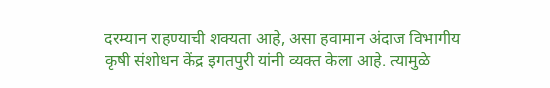दरम्यान राहण्याची शक्यता आहे, असा हवामान अंदाज विभागीय कृषी संशोधन केंद्र इगतपुरी यांनी व्यक्त केला आहे. त्यामुळे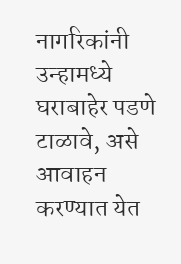नागरिकांनी उन्हामध्ये घराबाहेर पडणे टाळावे, असे आवाहन करण्यात येत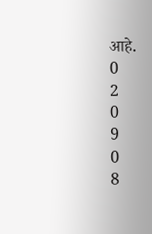आहे.
0
2
0
9
0
8